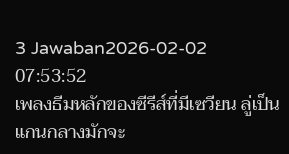3 Jawaban2026-02-02 07:53:52
เพลงธีมหลักของซีรีส์ที่มีเซวียน ลู่เป็นแกนกลางมักจะ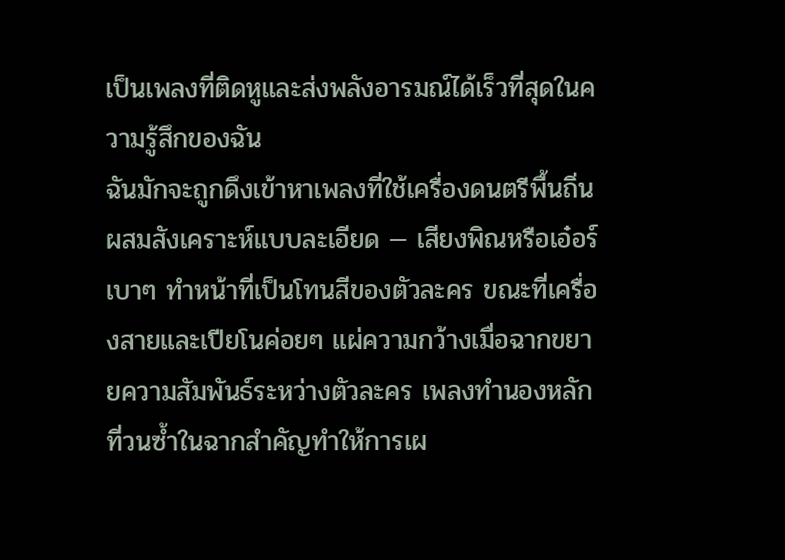เป็นเพลงที่ติดหูและส่งพลังอารมณ์ได้เร็วที่สุดในความรู้สึกของฉัน
ฉันมักจะถูกดึงเข้าหาเพลงที่ใช้เครื่องดนตรีพื้นถิ่นผสมสังเคราะห์แบบละเอียด — เสียงพิณหรือเอ๋อร์เบาๆ ทำหน้าที่เป็นโทนสีของตัวละคร ขณะที่เครื่องสายและเปียโนค่อยๆ แผ่ความกว้างเมื่อฉากขยายความสัมพันธ์ระหว่างตัวละคร เพลงทำนองหลักที่วนซ้ำในฉากสำคัญทำให้การเผ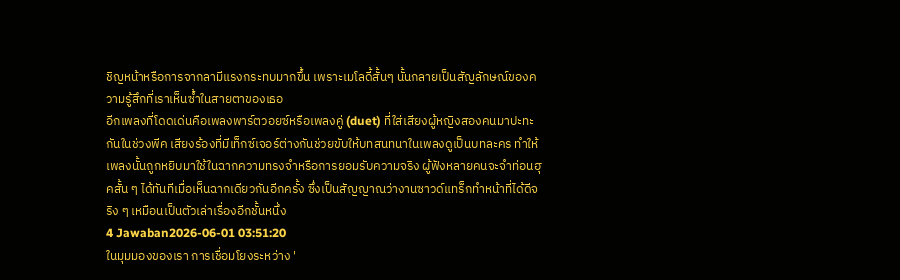ชิญหน้าหรือการจากลามีแรงกระทบมากขึ้น เพราะเมโลดี้สั้นๆ นั้นกลายเป็นสัญลักษณ์ของความรู้สึกที่เราเห็นซ้ำในสายตาของเธอ
อีกเพลงที่โดดเด่นคือเพลงพาร์ตวอยซ์หรือเพลงคู่ (duet) ที่ใส่เสียงผู้หญิงสองคนมาปะทะกันในช่วงพีค เสียงร้องที่มีเท็กซ์เจอร์ต่างกันช่วยขับให้บทสนทนาในเพลงดูเป็นบทละคร ทำให้เพลงนั้นถูกหยิบมาใช้ในฉากความทรงจำหรือการยอมรับความจริง ผู้ฟังหลายคนจะจำท่อนฮุคสั้น ๆ ได้ทันทีเมื่อเห็นฉากเดียวกันอีกครั้ง ซึ่งเป็นสัญญาณว่างานซาวด์แทร็กทำหน้าที่ได้ดีจริง ๆ เหมือนเป็นตัวเล่าเรื่องอีกชั้นหนึ่ง
4 Jawaban2026-06-01 03:51:20
ในมุมมองของเรา การเชื่อมโยงระหว่าง '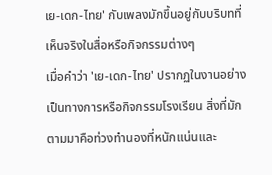เย-เดก-ไทย' กับเพลงมักขึ้นอยู่กับบริบทที่เห็นจริงในสื่อหรือกิจกรรมต่างๆ
เมื่อคำว่า 'เย-เดก-ไทย' ปรากฏในงานอย่างเป็นทางการหรือกิจกรรมโรงเรียน สิ่งที่มักตามมาคือท่วงทำนองที่หนักแน่นและ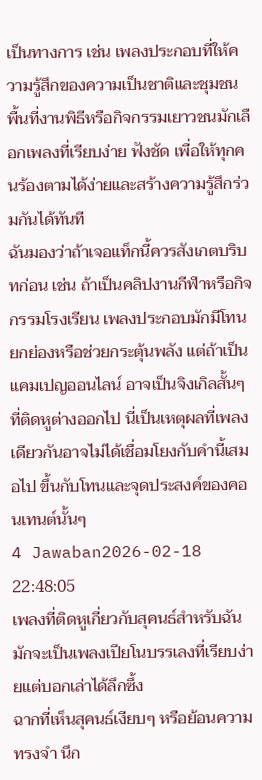เป็นทางการ เช่น เพลงประกอบที่ให้ความรู้สึกของความเป็นชาติและชุมชน พื้นที่งานพิธีหรือกิจกรรมเยาวชนมักเลือกเพลงที่เรียบง่าย ฟังชัด เพื่อให้ทุกคนร้องตามได้ง่ายและสร้างความรู้สึกร่วมกันได้ทันที
ฉันมองว่าถ้าเจอแท็กนี้ควรสังเกตบริบทก่อน เช่น ถ้าเป็นคลิปงานกีฬาหรือกิจกรรมโรงเรียน เพลงประกอบมักมีโทนยกย่องหรือช่วยกระตุ้นพลัง แต่ถ้าเป็นแคมเปญออนไลน์ อาจเป็นจิงเกิลสั้นๆ ที่ติดหูต่างออกไป นี่เป็นเหตุผลที่เพลงเดียวกันอาจไม่ได้เชื่อมโยงกับคำนี้เสมอไป ขึ้นกับโทนและจุดประสงค์ของคอนเทนต์นั้นๆ
4 Jawaban2026-02-18 22:48:05
เพลงที่ติดหูเกี่ยวกับสุคนธ์สำหรับฉันมักจะเป็นเพลงเปียโนบรรเลงที่เรียบง่ายแต่บอกเล่าได้ลึกซึ้ง
ฉากที่เห็นสุคนธ์เงียบๆ หรือย้อนความทรงจำ นึก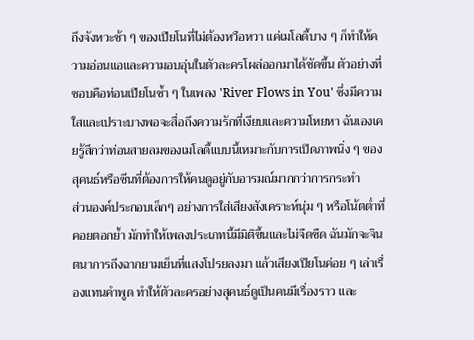ถึงจังหวะช้า ๆ ของเปียโนที่ไม่ต้องหวือหวา แค่เมโลดี้บาง ๆ ก็ทำให้ความอ่อนแอและความอบอุ่นในตัวละครโผล่ออกมาได้ชัดขึ้น ตัวอย่างที่ชอบคือท่อนเปียโนซ้ำ ๆ ในเพลง 'River Flows in You' ซึ่งมีความใสและเปราะบางพอจะสื่อถึงความรักที่เงียบและความโหยหา ฉันเองเคยรู้สึกว่าท่อนสายลมของเมโลดี้แบบนี้เหมาะกับการเปิดภาพนิ่ง ๆ ของสุคนธ์หรือซีนที่ต้องการให้คนดูอยู่กับอารมณ์มากกว่าการกระทำ
ส่วนองค์ประกอบเล็กๆ อย่างการใส่เสียงสังเคราะห์นุ่ม ๆ หรือโน้ตต่ำที่คอยตอกย้ำ มักทำให้เพลงประเภทนี้มีมิติขึ้นและไม่จืดชืด ฉันมักจะจินตนาการถึงฉากยามเย็นที่แสงโปรยลงมา แล้วเสียงเปียโนค่อย ๆ เล่าเรื่องแทนคำพูด ทำให้ตัวละครอย่างสุคนธ์ดูเป็นคนมีเรื่องราว และ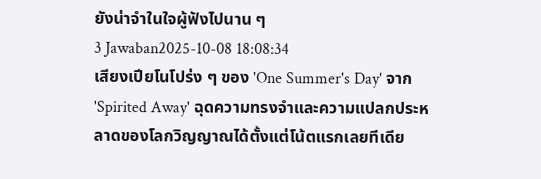ยังน่าจำในใจผู้ฟังไปนาน ๆ
3 Jawaban2025-10-08 18:08:34
เสียงเปียโนโปร่ง ๆ ของ 'One Summer's Day' จาก 'Spirited Away' ฉุดความทรงจำและความแปลกประหลาดของโลกวิญญาณได้ตั้งแต่โน้ตแรกเลยทีเดีย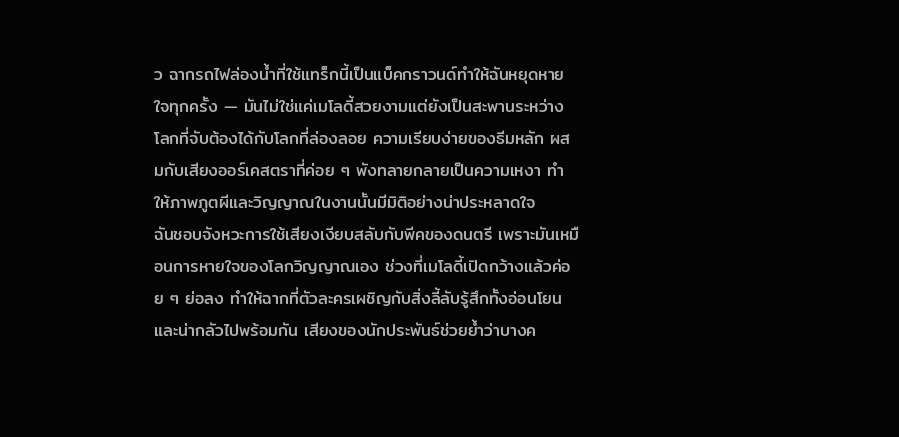ว ฉากรถไฟล่องน้ำที่ใช้แทร็กนี้เป็นแบ็คกราวนด์ทำให้ฉันหยุดหายใจทุกครั้ง — มันไม่ใช่แค่เมโลดี้สวยงามแต่ยังเป็นสะพานระหว่างโลกที่จับต้องได้กับโลกที่ล่องลอย ความเรียบง่ายของธีมหลัก ผสมกับเสียงออร์เคสตราที่ค่อย ๆ พังทลายกลายเป็นความเหงา ทำให้ภาพภูตผีและวิญญาณในงานนั้นมีมิติอย่างน่าประหลาดใจ
ฉันชอบจังหวะการใช้เสียงเงียบสลับกับพีคของดนตรี เพราะมันเหมือนการหายใจของโลกวิญญาณเอง ช่วงที่เมโลดี้เปิดกว้างแล้วค่อย ๆ ย่อลง ทำให้ฉากที่ตัวละครเผชิญกับสิ่งลี้ลับรู้สึกทั้งอ่อนโยนและน่ากลัวไปพร้อมกัน เสียงของนักประพันธ์ช่วยย้ำว่าบางค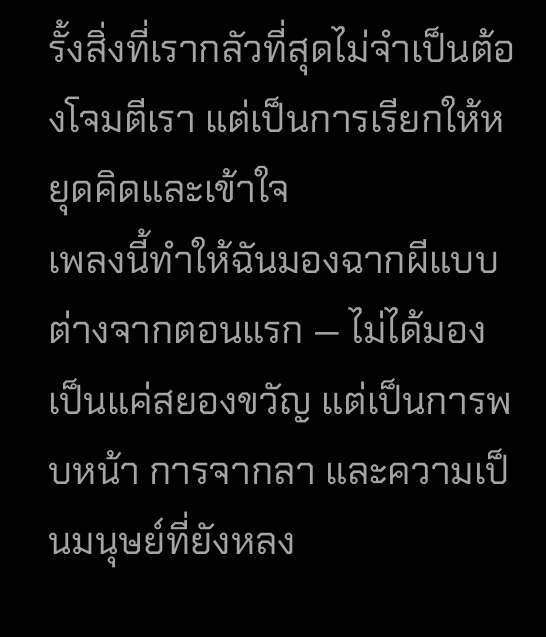รั้งสิ่งที่เรากลัวที่สุดไม่จำเป็นต้องโจมตีเรา แต่เป็นการเรียกให้หยุดคิดและเข้าใจ
เพลงนี้ทำให้ฉันมองฉากผีแบบต่างจากตอนแรก — ไม่ได้มองเป็นแค่สยองขวัญ แต่เป็นการพบหน้า การจากลา และความเป็นมนุษย์ที่ยังหลง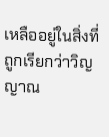เหลืออยู่ในสิ่งที่ถูกเรียกว่าวิญญาณ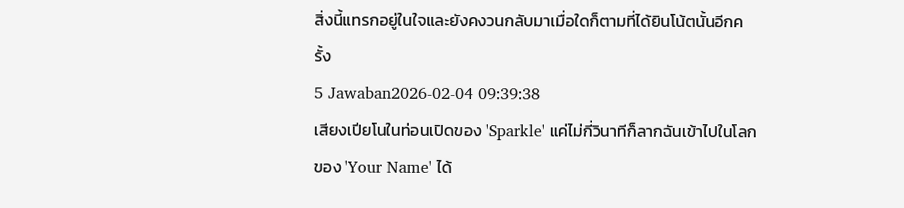สิ่งนี้แทรกอยู่ในใจและยังคงวนกลับมาเมื่อใดก็ตามที่ได้ยินโน้ตนั้นอีกครั้ง
5 Jawaban2026-02-04 09:39:38
เสียงเปียโนในท่อนเปิดของ 'Sparkle' แค่ไม่กี่วินาทีก็ลากฉันเข้าไปในโลกของ 'Your Name' ได้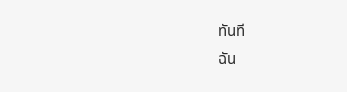ทันที
ฉัน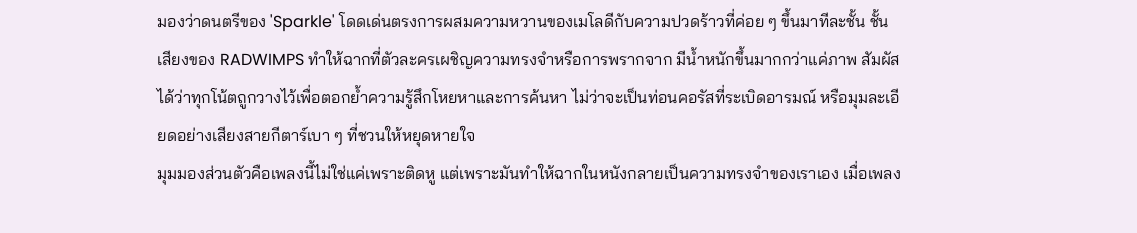มองว่าดนตรีของ 'Sparkle' โดดเด่นตรงการผสมความหวานของเมโลดีกับความปวดร้าวที่ค่อย ๆ ขึ้นมาทีละชั้น ชั้นเสียงของ RADWIMPS ทำให้ฉากที่ตัวละครเผชิญความทรงจำหรือการพรากจาก มีน้ำหนักขึ้นมากกว่าแค่ภาพ สัมผัสได้ว่าทุกโน้ตถูกวางไว้เพื่อตอกย้ำความรู้สึกโหยหาและการค้นหา ไม่ว่าจะเป็นท่อนคอรัสที่ระเบิดอารมณ์ หรือมุมละเอียดอย่างเสียงสายกีตาร์เบา ๆ ที่ชวนให้หยุดหายใจ
มุมมองส่วนตัวคือเพลงนี้ไม่ใช่แค่เพราะติดหู แต่เพราะมันทำให้ฉากในหนังกลายเป็นความทรงจำของเราเอง เมื่อเพลง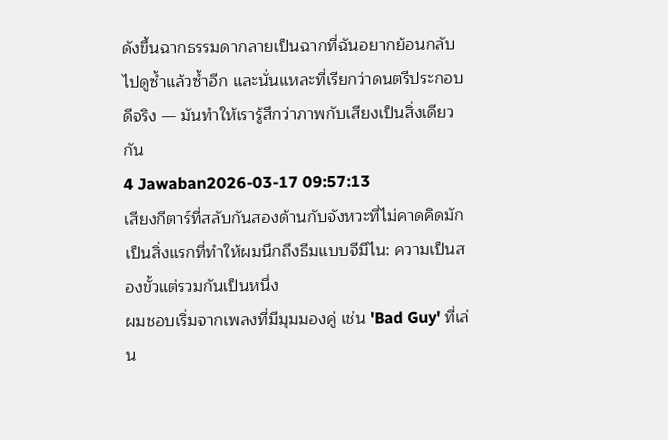ดังขึ้นฉากธรรมดากลายเป็นฉากที่ฉันอยากย้อนกลับไปดูซ้ำแล้วซ้ำอีก และนั่นแหละที่เรียกว่าดนตรีประกอบดีจริง — มันทำให้เรารู้สึกว่าภาพกับเสียงเป็นสิ่งเดียวกัน
4 Jawaban2026-03-17 09:57:13
เสียงกีตาร์ที่สลับกันสองด้านกับจังหวะที่ไม่คาดคิดมักเป็นสิ่งแรกที่ทำให้ผมนึกถึงธีมแบบจีมีไน: ความเป็นสองขั้วแต่รวมกันเป็นหนึ่ง
ผมชอบเริ่มจากเพลงที่มีมุมมองคู่ เช่น 'Bad Guy' ที่เล่น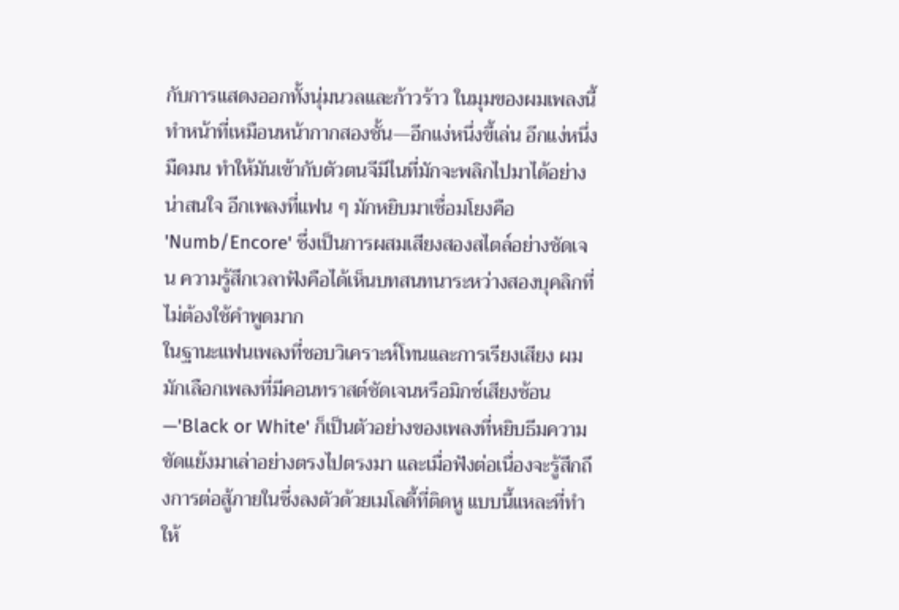กับการแสดงออกทั้งนุ่มนวลและก้าวร้าว ในมุมของผมเพลงนี้ทำหน้าที่เหมือนหน้ากากสองชั้น—อีกแง่หนึ่งขี้เล่น อีกแง่หนึ่งมืดมน ทำให้มันเข้ากับตัวตนจีมีไนที่มักจะพลิกไปมาได้อย่างน่าสนใจ อีกเพลงที่แฟน ๆ มักหยิบมาเชื่อมโยงคือ 'Numb/Encore' ซึ่งเป็นการผสมเสียงสองสไตล์อย่างชัดเจน ความรู้สึกเวลาฟังคือได้เห็นบทสนทนาระหว่างสองบุคลิกที่ไม่ต้องใช้คำพูดมาก
ในฐานะแฟนเพลงที่ชอบวิเคราะห์โทนและการเรียงเสียง ผมมักเลือกเพลงที่มีคอนทราสต์ชัดเจนหรือมิกซ์เสียงซ้อน—'Black or White' ก็เป็นตัวอย่างของเพลงที่หยิบธีมความขัดแย้งมาเล่าอย่างตรงไปตรงมา และเมื่อฟังต่อเนื่องจะรู้สึกถึงการต่อสู้ภายในซึ่งลงตัวด้วยเมโลดี้ที่ติดหู แบบนี้แหละที่ทำให้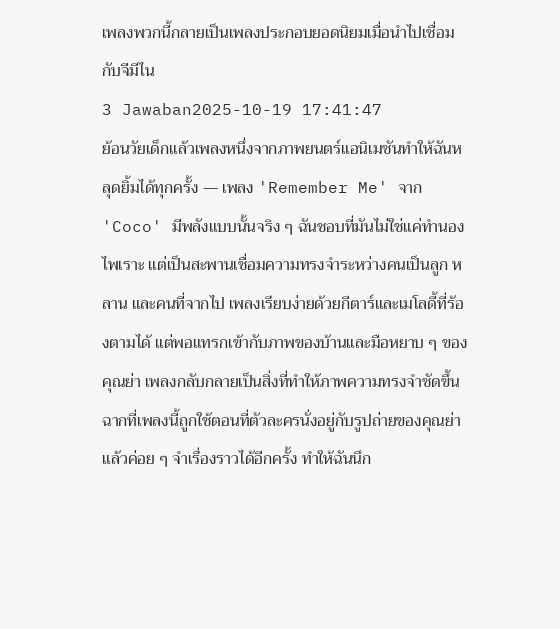เพลงพวกนี้กลายเป็นเพลงประกอบยอดนิยมเมื่อนำไปเชื่อมกับจีมีไน
3 Jawaban2025-10-19 17:41:47
ย้อนวัยเด็กแล้วเพลงหนึ่งจากภาพยนตร์แอนิเมชันทำให้ฉันหลุดยิ้มได้ทุกครั้ง — เพลง 'Remember Me' จาก 'Coco' มีพลังแบบนั้นจริง ๆ ฉันชอบที่มันไม่ใช่แค่ทำนองไพเราะ แต่เป็นสะพานเชื่อมความทรงจำระหว่างคนเป็นลูก หลาน และคนที่จากไป เพลงเรียบง่ายด้วยกีตาร์และเมโลดี้ที่ร้องตามได้ แต่พอแทรกเข้ากับภาพของบ้านและมือหยาบ ๆ ของคุณย่า เพลงกลับกลายเป็นสิ่งที่ทำให้ภาพความทรงจำชัดขึ้น
ฉากที่เพลงนี้ถูกใช้ตอนที่ตัวละครนั่งอยู่กับรูปถ่ายของคุณย่าแล้วค่อย ๆ จำเรื่องราวได้อีกครั้ง ทำให้ฉันนึก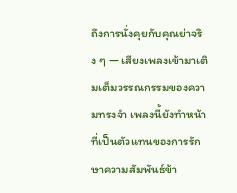ถึงการนั่งคุยกับคุณย่าจริง ๆ — เสียงเพลงเข้ามาเติมเต็มวรรณกรรมของความทรงจำ เพลงนี้ยังทำหน้าที่เป็นตัวแทนของการรักษาความสัมพันธ์ข้า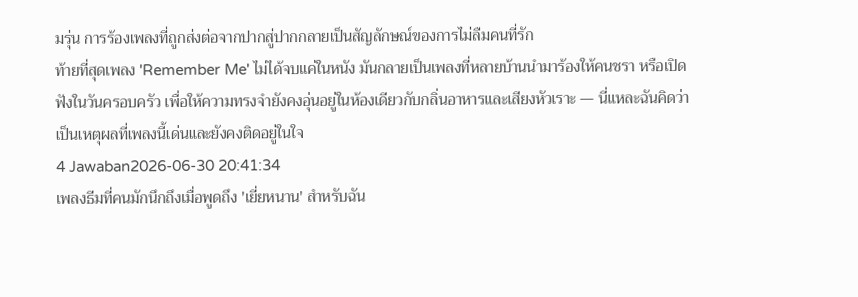มรุ่น การร้องเพลงที่ถูกส่งต่อจากปากสู่ปากกลายเป็นสัญลักษณ์ของการไม่ลืมคนที่รัก
ท้ายที่สุดเพลง 'Remember Me' ไม่ได้จบแค่ในหนัง มันกลายเป็นเพลงที่หลายบ้านนำมาร้องให้คนชรา หรือเปิดฟังในวันครอบครัว เพื่อให้ความทรงจำยังคงอุ่นอยู่ในห้องเดียวกับกลิ่นอาหารและเสียงหัวเราะ — นี่แหละฉันคิดว่าเป็นเหตุผลที่เพลงนี้เด่นและยังคงติดอยู่ในใจ
4 Jawaban2026-06-30 20:41:34
เพลงธีมที่คนมักนึกถึงเมื่อพูดถึง 'เยี่ยหนาน' สำหรับฉัน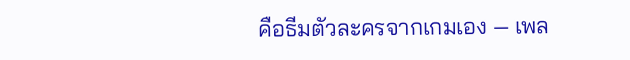คือธีมตัวละครจากเกมเอง — เพล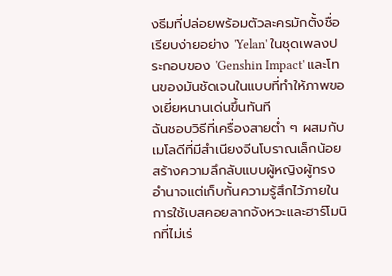งธีมที่ปล่อยพร้อมตัวละครมักตั้งชื่อเรียบง่ายอย่าง 'Yelan' ในชุดเพลงประกอบของ 'Genshin Impact' และโทนของมันชัดเจนในแบบที่ทำให้ภาพของเยี่ยหนานเด่นขึ้นทันที
ฉันชอบวิธีที่เครื่องสายต่ำ ๆ ผสมกับเมโลดีที่มีสำเนียงจีนโบราณเล็กน้อย สร้างความลึกลับแบบผู้หญิงผู้ทรงอำนาจแต่เก็บกั้นความรู้สึกไว้ภายใน การใช้เบสคอยลากจังหวะและฮาร์โมนิกที่ไม่เร่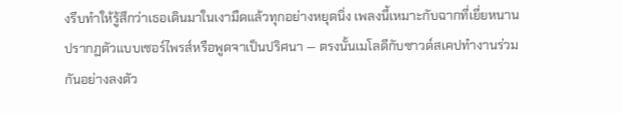งรีบทำให้รู้สึกว่าเธอเดินมาในเงามืดแล้วทุกอย่างหยุดนิ่ง เพลงนี้เหมาะกับฉากที่เยี่ยหนานปรากฏตัวแบบเซอร์ไพรส์หรือพูดจาเป็นปริศนา — ตรงนั้นเมโลดีกับซาวด์สเคปทำงานร่วมกันอย่างลงตัว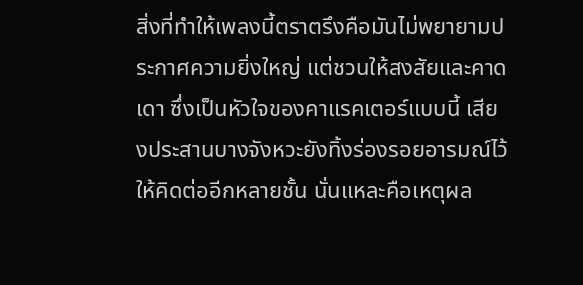สิ่งที่ทำให้เพลงนี้ตราตรึงคือมันไม่พยายามประกาศความยิ่งใหญ่ แต่ชวนให้สงสัยและคาดเดา ซึ่งเป็นหัวใจของคาแรคเตอร์แบบนี้ เสียงประสานบางจังหวะยังทิ้งร่องรอยอารมณ์ไว้ให้คิดต่ออีกหลายชั้น นั่นแหละคือเหตุผล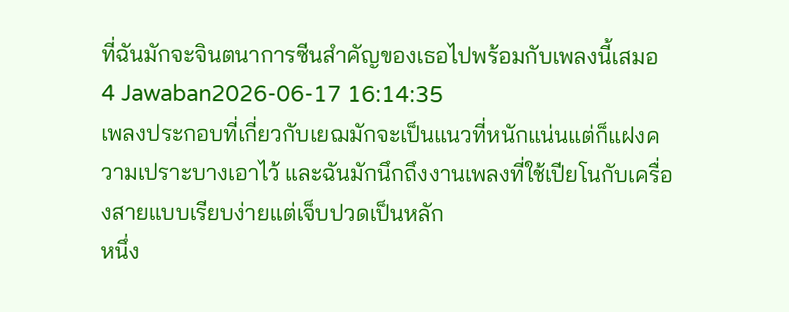ที่ฉันมักจะจินตนาการซีนสำคัญของเธอไปพร้อมกับเพลงนี้เสมอ
4 Jawaban2026-06-17 16:14:35
เพลงประกอบที่เกี่ยวกับเยฌมักจะเป็นแนวที่หนักแน่นแต่ก็แฝงความเปราะบางเอาไว้ และฉันมักนึกถึงงานเพลงที่ใช้เปียโนกับเครื่องสายแบบเรียบง่ายแต่เจ็บปวดเป็นหลัก
หนึ่ง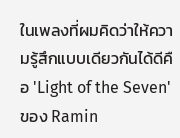ในเพลงที่ผมคิดว่าให้ความรู้สึกแบบเดียวกันได้ดีคือ 'Light of the Seven' ของ Ramin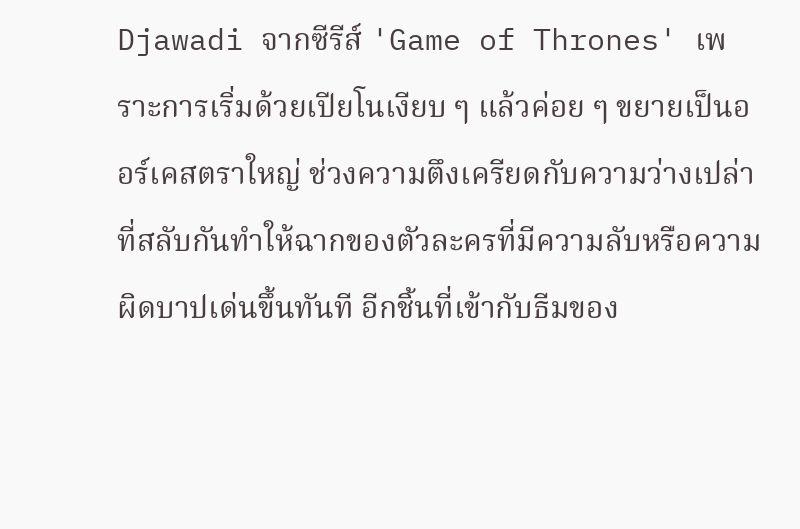Djawadi จากซีรีส์ 'Game of Thrones' เพราะการเริ่มด้วยเปียโนเงียบ ๆ แล้วค่อย ๆ ขยายเป็นออร์เคสตราใหญ่ ช่วงความตึงเครียดกับความว่างเปล่าที่สลับกันทำให้ฉากของตัวละครที่มีความลับหรือความผิดบาปเด่นขึ้นทันที อีกชิ้นที่เข้ากับธีมของ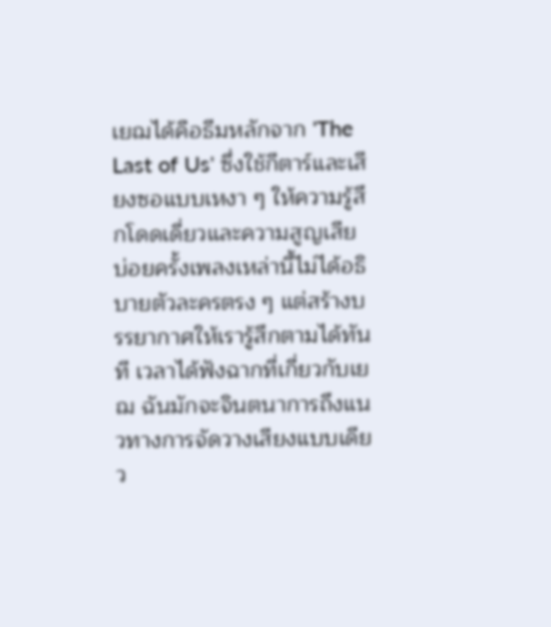เยฌได้คือธีมหลักจาก 'The Last of Us' ซึ่งใช้กีตาร์และเสียงซอแบบเหงา ๆ ให้ความรู้สึกโดดเดี่ยวและความสูญเสีย
บ่อยครั้งเพลงเหล่านี้ไม่ได้อธิบายตัวละครตรง ๆ แต่สร้างบรรยากาศให้เรารู้สึกตามได้ทันที เวลาได้ฟังฉากที่เกี่ยวกับเยฌ ฉันมักจะจินตนาการถึงแนวทางการจัดวางเสียงแบบเดียว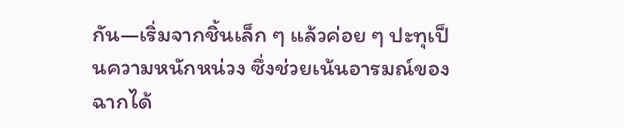กัน—เริ่มจากชิ้นเล็ก ๆ แล้วค่อย ๆ ปะทุเป็นความหนักหน่วง ซึ่งช่วยเน้นอารมณ์ของฉากได้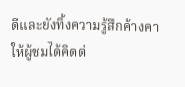ดีและยังทิ้งความรู้สึกค้างคาให้ผู้ชมได้คิดต่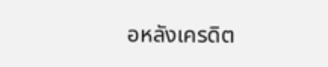อหลังเครดิต